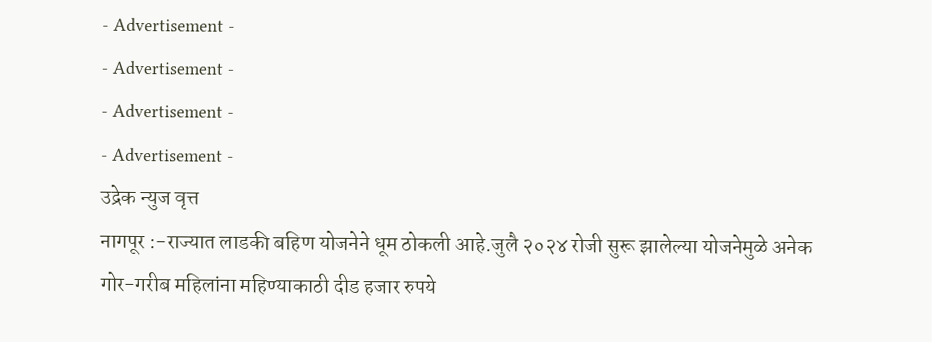- Advertisement -
- Advertisement -
- Advertisement -
- Advertisement -
उद्रेक न्युज वृत्त
नागपूर :-राज्यात लाडकी बहिण योजनेने धूम ठोकली आहे.जुलै २०२४ रोजी सुरू झालेल्या योजनेमुळे अनेक गोर-गरीब महिलांना महिण्याकाठी दीड हजार रुपये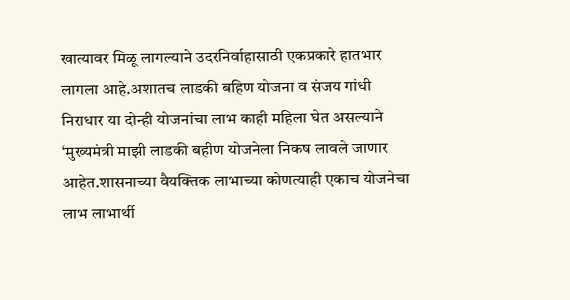खात्यावर मिळू लागल्याने उदरनिर्वाहासाठी एकप्रकारे हातभार लागला आहे.अशातच लाडकी बहिण योजना व संजय गांधी निराधार या दोन्ही योजनांचा लाभ काही महिला घेत असल्याने ‘मुख्यमंत्री माझी लाडकी बहीण योजनेला निकष लावले जाणार आहेत.शासनाच्या वैयक्तिक लाभाच्या कोणत्याही एकाच योजनेचा लाभ लाभार्थी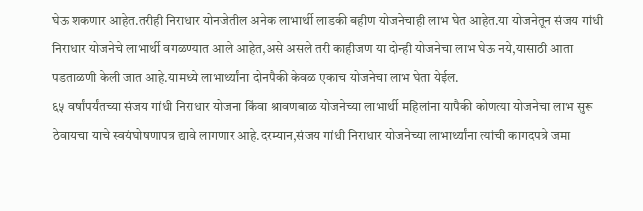घेऊ शकणार आहेत.तरीही निराधार योनजेतील अनेक लाभार्थी लाडकी बहीण योजनेचाही लाभ घेत आहेत.या योजनेतून संजय गांधी निराधार योजनेचे लाभार्थी वगळण्यात आले आहेत,असे असले तरी काहीजण या दोन्ही योजनेचा लाभ घेऊ नये,यासाठी आता पडताळणी केली जात आहे.यामध्ये लाभार्थ्यांना दोनपैकी केवळ एकाच योजनेचा लाभ घेता येईल.
६५ वर्षांपर्यंतच्या संजय गांधी निराधार योजना किंवा श्रावणबाळ योजनेच्या लाभार्थी महिलांना यापैकी कोणत्या योजनेचा लाभ सुरू ठेवायचा याचे स्वयंघोषणापत्र द्यावे लागणार आहे.दरम्यान,संजय गांधी निराधार योजनेच्या लाभार्थ्यांना त्यांची कागदपत्रे जमा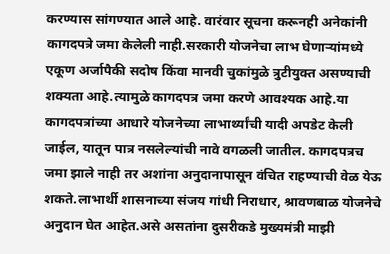करण्यास सांगण्यात आले आहे. वारंवार सूचना करूनही अनेकांनी कागदपत्रे जमा केलेली नाही.सरकारी योजनेचा लाभ घेणाऱ्यांमध्ये एकूण अर्जापैकी सदोष किंवा मानवी चुकांमुळे त्रुटीयुक्त असण्याची शक्यता आहे.त्यामुळे कागदपत्र जमा करणे आवश्यक आहे.या कागदपत्रांच्या आधारे योजनेच्या लाभार्थ्यांची यादी अपडेट केली जाईल, यातून पात्र नसलेल्यांची नावे वगळली जातील. कागदपत्रच जमा झाले नाही तर अशांना अनुदानापासून वंचित राहण्याची वेळ येऊ शकते.लाभार्थी शासनाच्या संजय गांधी निराधार, श्रावणबाळ योजनेचे अनुदान घेत आहेत.असे असतांना दुसरीकडे मुख्यमंत्री माझी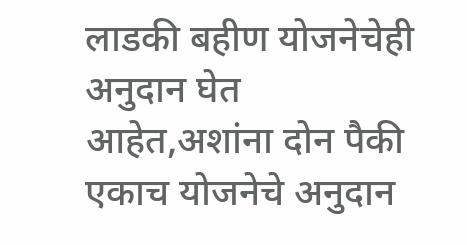लाडकी बहीण योजनेचेही अनुदान घेत आहेत,अशांना दोन पैकी एकाच योजनेचे अनुदान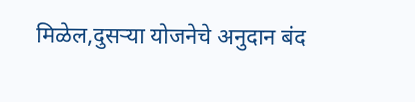मिळेल,दुसऱ्या योजनेचे अनुदान बंद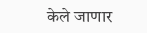केले जाणार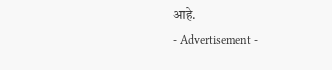आहे.
- Advertisement -